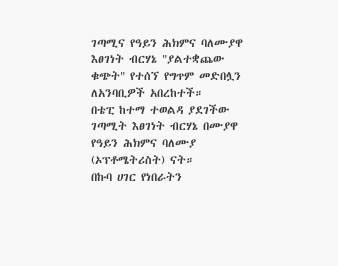ገጣሚና የዓይን ሕክምና ባለሙያዋ
እፀገነት ብርሃኔ "ያልተቋጨው ቁጭት" የተሰኘ የግጥም መድበሏን ለአንባቢዎች አበረከተች።
በቴፒ ከተማ ተወልዳ ያደገችው ገጣሚት እፀገነት ብርሃኔ በሙያዋ የዓይን ሕክምና ባለሙያ (ኦፕቶሜትሪስት) ናት።
በኩባ ሀገር የነበራትን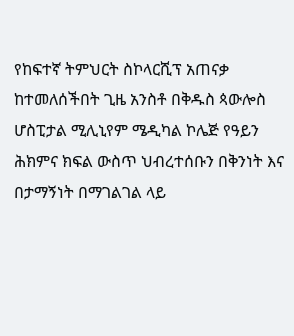የከፍተኛ ትምህርት ስኮላርሺፕ አጠናቃ ከተመለሰችበት ጊዜ አንስቶ በቅዱስ ጳውሎስ ሆስፒታል ሚሊኒየም ሜዲካል ኮሌጅ የዓይን ሕክምና ክፍል ውስጥ ህብረተሰቡን በቅንነት እና በታማኝነት በማገልገል ላይ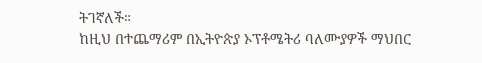ትገኛለች።
ከዚህ በተጨማሪም በኢትዮጵያ ኦፕቶሜትሪ ባለሙያዎች ማህበር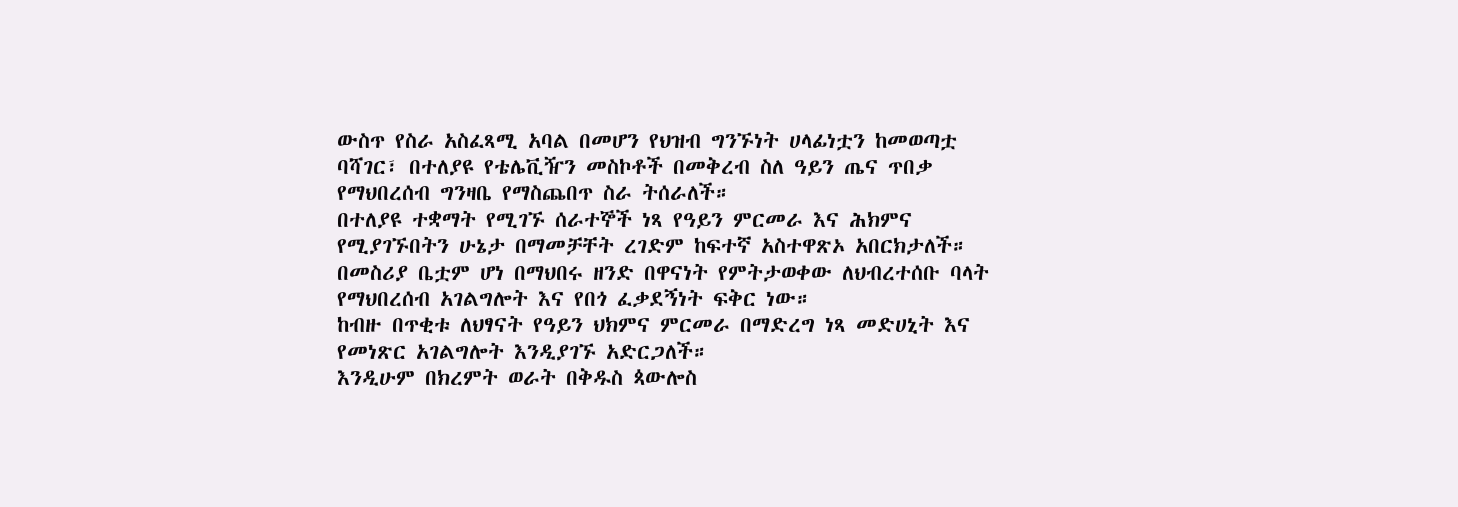ውስጥ የስራ አስፈጻሚ አባል በመሆን የህዝብ ግንኙነት ሀላፊነቷን ከመወጣቷ ባሻገር፣ በተለያዩ የቴሌቪዥን መስኮቶች በመቅረብ ስለ ዓይን ጤና ጥበቃ የማህበረሰብ ግንዛቤ የማስጨበጥ ስራ ትሰራለች።
በተለያዩ ተቋማት የሚገኙ ሰራተኞች ነጻ የዓይን ምርመራ እና ሕክምና የሚያገኙበትን ሁኔታ በማመቻቸት ረገድም ከፍተኛ አስተዋጽኦ አበርክታለች።
በመስሪያ ቤቷም ሆነ በማህበሩ ዘንድ በዋናነት የምትታወቀው ለህብረተሰቡ ባላት የማህበረሰብ አገልግሎት እና የበጎ ፈቃደኝነት ፍቅር ነው።
ከብዙ በጥቂቱ ለህፃናት የዓይን ህክምና ምርመራ በማድረግ ነጻ መድሀኒት እና የመነጽር አገልግሎት እንዲያገኙ አድርጋለች።
እንዲሁም በክረምት ወራት በቅዱስ ጳውሎስ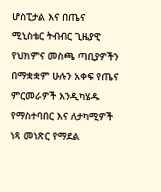ሆስፒታል እና በጤና ሚኒስቴር ትብብር ጊዜያዊ የህክምና መስጫ ጣቢያዎችን በማቋቋም ሁሉን አቀፍ የጤና ምርመራዎች እንዲካሄዱ የማስተባበር እና ለታካሚዎች ነጻ መነጽር የማደል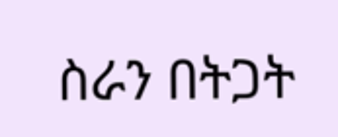ስራን በትጋት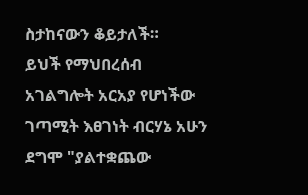ስታከናውን ቆይታለች።
ይህች የማህበረሰብ አገልግሎት አርአያ የሆነችው ገጣሚት እፀገነት ብርሃኔ አሁን ደግሞ "ያልተቋጨው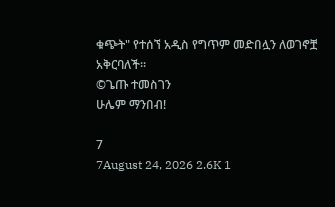ቁጭት" የተሰኘ አዲስ የግጥም መድበሏን ለወገኖቿ አቅርባለች።
©ጌጡ ተመስገን
ሁሌም ማንበብ!

7
7August 24, 2026 2.6K 1